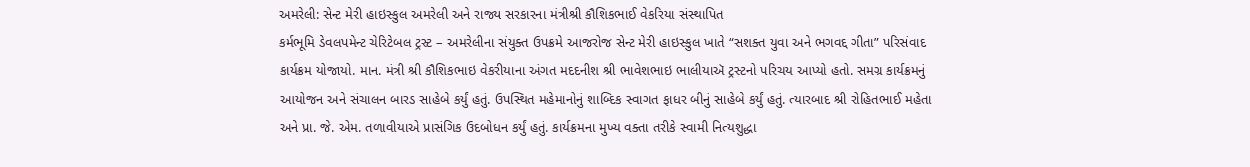અમરેલી: સેન્ટ મેરી હાઇસ્કુલ અમરેલી અને રાજ્ય સરકારના મંત્રીશ્રી કૌશિકભાઈ વેકરિયા સંસ્થાપિત
કર્મભૂમિ ડેવલપમેન્ટ ચેરિટેબલ ટ્રસ્ટ – અમરેલીના સંયુક્ત ઉપક્રમે આજરોજ સેન્ટ મેરી હાઇસ્કુલ ખાતે “સશક્ત યુવા અને ભગવદ્દ ગીતા” પરિસંવાદ કાર્યક્રમ યોજાયો. માન. મંત્રી શ્રી કૌશિકભાઇ વેકરીયાના અંગત મદદનીશ શ્રી ભાવેશભાઇ ભાલીયાઍ ટ્રસ્ટનો પરિચય આપ્યો હતો. સમગ્ર કાર્યક્રમનું આયોજન અને સંચાલન બારડ સાહેબે કર્યું હતું. ઉપસ્થિત મહેમાનોનું શાબ્દિક સ્વાગત ફાધર બીનું સાહેબે કર્યું હતું. ત્યારબાદ શ્રી રોહિતભાઈ મહેતા અને પ્રા. જે. એમ. તળાવીયાએ પ્રાસંગિક ઉદબોધન કર્યું હતું. કાર્યક્રમના મુખ્ય વક્તા તરીકે સ્વામી નિત્યશુદ્ધા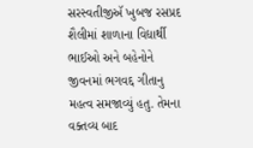સરસ્વતીજીઍ ખુબજ રસપ્રદ શૈલીમાં શાળાના વિદ્યાર્થી ભાઈઓ અને બહેનોને જીવનમાં ભગવદ્દ ગીતાનુ મહત્વ સમજાવ્યું હતુ. તેમના વક્તવ્ય બાદ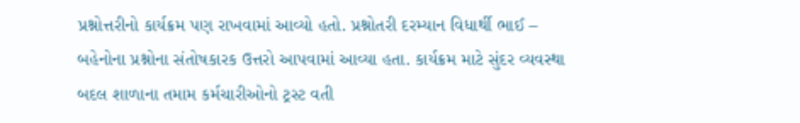પ્રશ્નોત્તરીનો કાર્યક્રમ પણ રાખવામાં આવ્યો હતો. પ્રશ્નોતરી દરમ્યાન વિધાર્થી ભાઈ – બહેનોના પ્રશ્નોના સંતોષકારક ઉત્તરો આપવામાં આવ્યા હતા. કાર્યક્રમ માટે સુંદર વ્યવસ્થા બદલ શાળાના તમામ કર્મચારીઓનો ટ્રસ્ટ વતી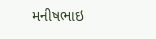મનીષભાઇ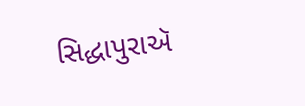સિદ્ધાપુરાઍ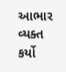આભાર વ્યક્ત કર્યો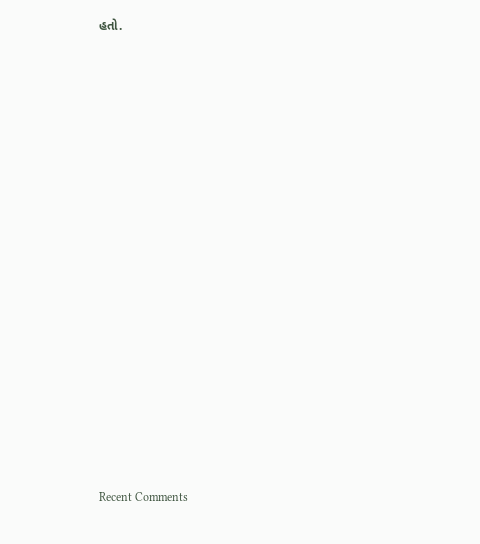હતો.


















Recent Comments